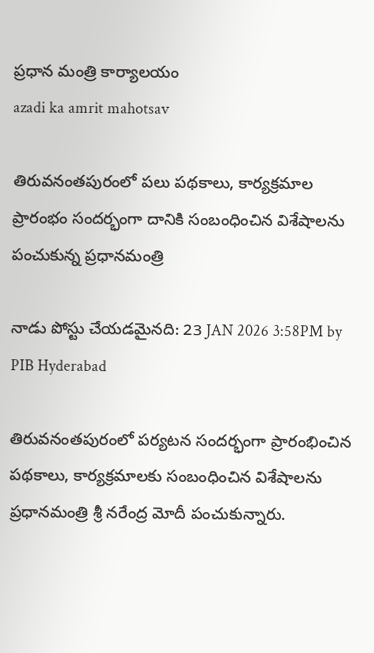ప్రధాన మంత్రి కార్యాలయం
azadi ka amrit mahotsav

తిరువనంతపురంలో పలు పథకాలు, కార్యక్రమాల ప్రారంభం సందర్భంగా దానికి సంబంధించిన విశేషాలను పంచుకున్న ప్రధానమంత్రి

నాడు పోస్టు చేయడమైనది: 23 JAN 2026 3:58PM by PIB Hyderabad

తిరువనంతపురంలో పర్యటన సందర్భంగా ప్రారంభించిన పథకాలు, కార్యక్రమాలకు సంబంధించిన విశేషాలను ప్రధానమంత్రి శ్రీ నరేంద్ర మోదీ పంచుకున్నారు.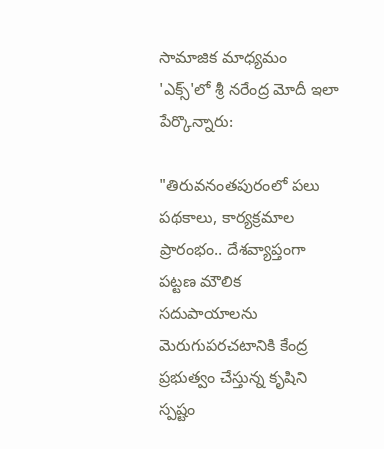సామాజిక మాధ్యమం 'ఎక్స్'లో శ్రీ నరేంద్ర మోదీ ఇలా పేర్కొన్నారు:

"తిరువనంతపురంలో పలు పథకాలు, కార్యక్రమాల ప్రారంభం.. దేశవ్యాప్తంగా పట్టణ మౌలిక సదుపాయాలను మెరుగుపరచటానికి కేంద్ర ప్రభుత్వం చేస్తున్న కృషిని స్పష్టం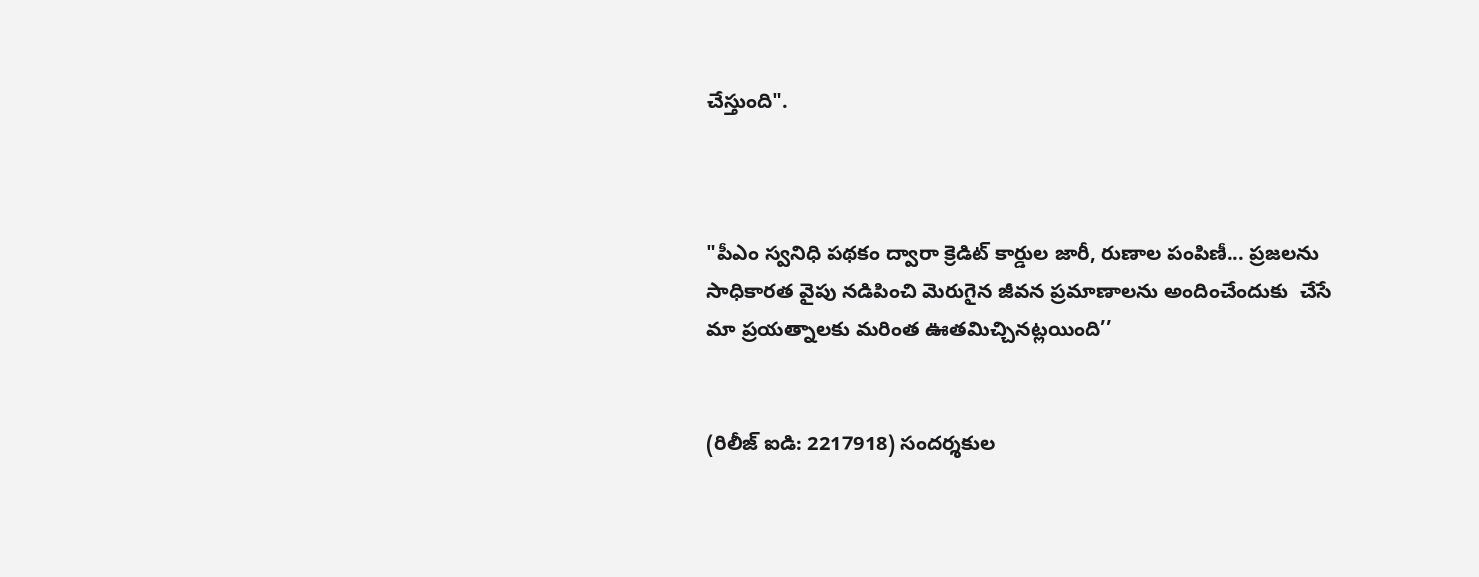చేస్తుంది".



"పీఎం స్వనిధి పథకం ద్వారా క్రెడిట్ కార్డుల జారీ, రుణాల పంపిణీ... ప్రజలను సాధికారత వైపు నడిపించి మెరుగైన జీవన ప్రమాణాలను అందించేందుకు  చేసే మా ప్రయత్నాలకు మరింత ఊతమిచ్చినట్లయింది’’


(రిలీజ్ ఐడి: 2217918) సందర్శకుల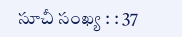సూచీ సంఖ్య : : 37